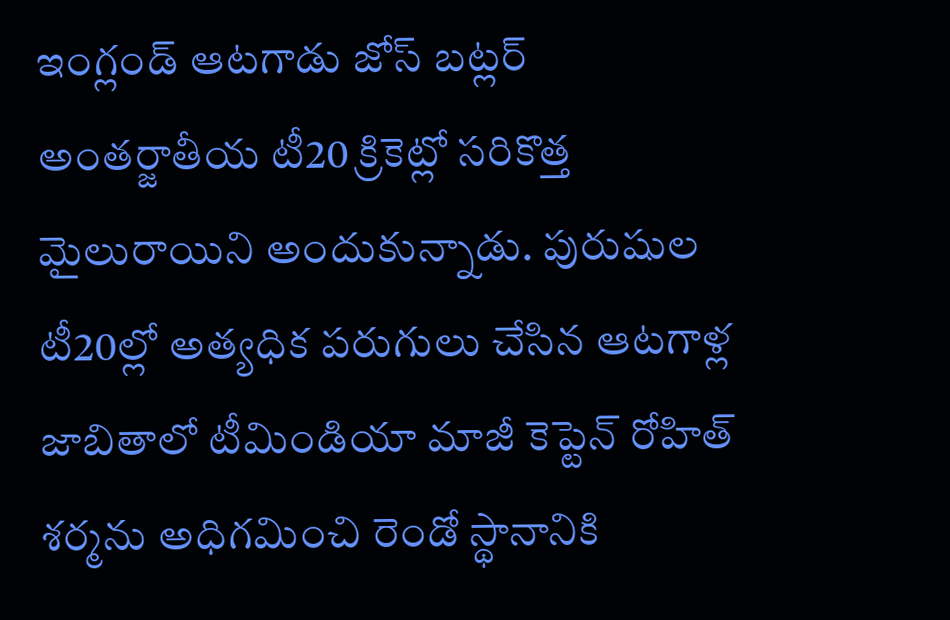ఇంగ్లండ్ ఆటగాడు జోస్ బట్లర్ అంతర్జాతీయ టీ20 క్రికెట్లో సరికొత్త మైలురాయిని అందుకున్నాడు. పురుషుల టీ20ల్లో అత్యధిక పరుగులు చేసిన ఆటగాళ్ల జాబితాలో టీమిండియా మాజీ కెప్టెన్ రోహిత్ శర్మను అధిగమించి రెండో స్థానానికి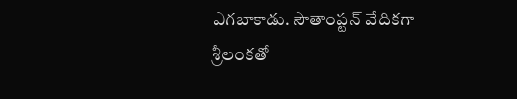ఎగబాకాడు. సౌతాంప్టన్ వేదికగా శ్రీలంకతో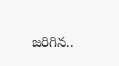జరిగిన..